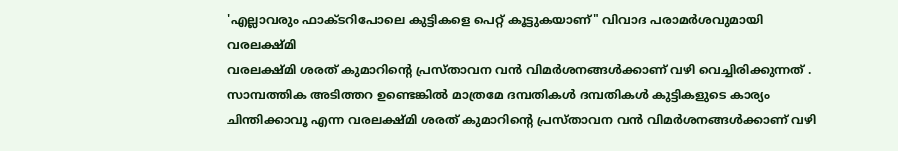'എല്ലാവരും ഫാക്ടറിപോലെ കുട്ടികളെ പെറ്റ് കൂട്ടുകയാണ്" വിവാദ പരാമർശവുമായി വരലക്ഷ്മി
വരലക്ഷ്മി ശരത് കുമാറിന്റെ പ്രസ്താവന വൻ വിമർശനങ്ങൾക്കാണ് വഴി വെച്ചിരിക്കുന്നത് .
സാമ്പത്തിക അടിത്തറ ഉണ്ടെങ്കിൽ മാത്രമേ ദമ്പതികൾ ദമ്പതികൾ കുട്ടികളുടെ കാര്യം ചിന്തിക്കാവൂ എന്ന വരലക്ഷ്മി ശരത് കുമാറിന്റെ പ്രസ്താവന വൻ വിമർശനങ്ങൾക്കാണ് വഴി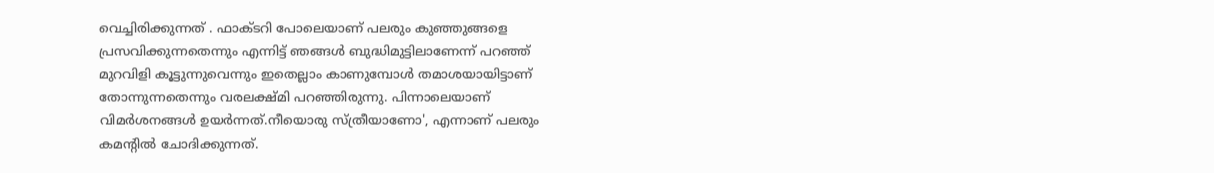വെച്ചിരിക്കുന്നത് . ഫാക്ടറി പോലെയാണ് പലരും കുഞ്ഞുങ്ങളെ പ്രസവിക്കുന്നതെന്നും എന്നിട്ട് ഞങ്ങൾ ബുദ്ധിമുട്ടിലാണേന്ന് പറഞ്ഞ് മുറവിളി കൂട്ടുന്നുവെന്നും ഇതെല്ലാം കാണുമ്പോൾ തമാശയായിട്ടാണ് തോന്നുന്നതെന്നും വരലക്ഷ്മി പറഞ്ഞിരുന്നു. പിന്നാലെയാണ് വിമർശനങ്ങൾ ഉയർന്നത്.നീയൊരു സ്ത്രീയാണോ', എന്നാണ് പലരും കമന്റിൽ ചോദിക്കുന്നത്.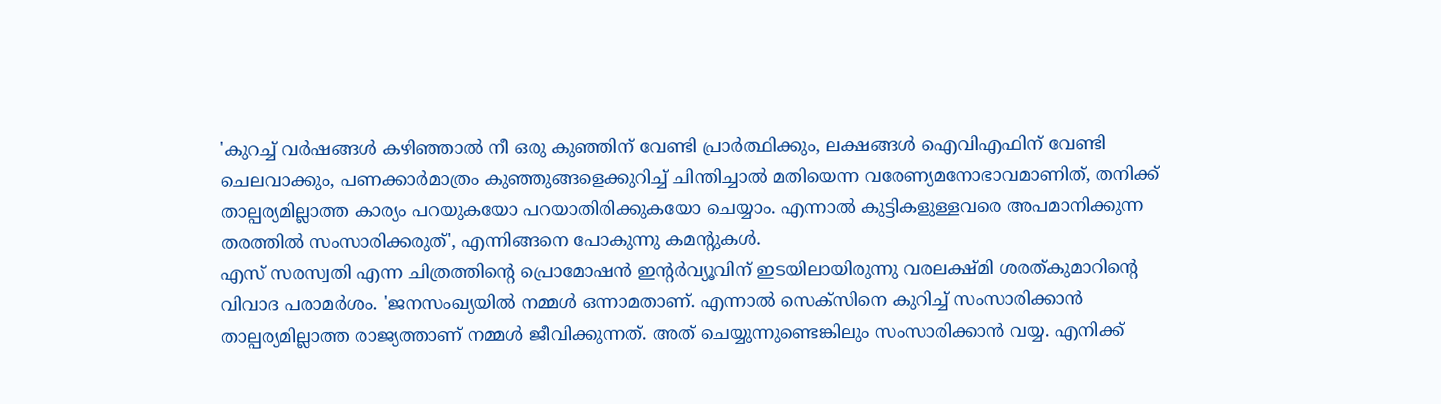'കുറച്ച് വർഷങ്ങൾ കഴിഞ്ഞാൽ നീ ഒരു കുഞ്ഞിന് വേണ്ടി പ്രാർത്ഥിക്കും, ലക്ഷങ്ങൾ ഐവിഎഫിന് വേണ്ടി ചെലവാക്കും, പണക്കാർമാത്രം കുഞ്ഞുങ്ങളെക്കുറിച്ച് ചിന്തിച്ചാൽ മതിയെന്ന വരേണ്യമനോഭാവമാണിത്, തനിക്ക് താല്പര്യമില്ലാത്ത കാര്യം പറയുകയോ പറയാതിരിക്കുകയോ ചെയ്യാം. എന്നാൽ കുട്ടികളുള്ളവരെ അപമാനിക്കുന്ന തരത്തിൽ സംസാരിക്കരുത്', എന്നിങ്ങനെ പോകുന്നു കമന്റുകൾ.
എസ് സരസ്വതി എന്ന ചിത്രത്തിന്റെ പ്രൊമോഷൻ ഇന്റർവ്യൂവിന് ഇടയിലായിരുന്നു വരലക്ഷ്മി ശരത്കുമാറിന്റെ വിവാദ പരാമർശം. 'ജനസംഖ്യയിൽ നമ്മൾ ഒന്നാമതാണ്. എന്നാൽ സെക്സിനെ കുറിച്ച് സംസാരിക്കാൻ താല്പര്യമില്ലാത്ത രാജ്യത്താണ് നമ്മൾ ജീവിക്കുന്നത്. അത് ചെയ്യുന്നുണ്ടെങ്കിലും സംസാരിക്കാൻ വയ്യ. എനിക്ക്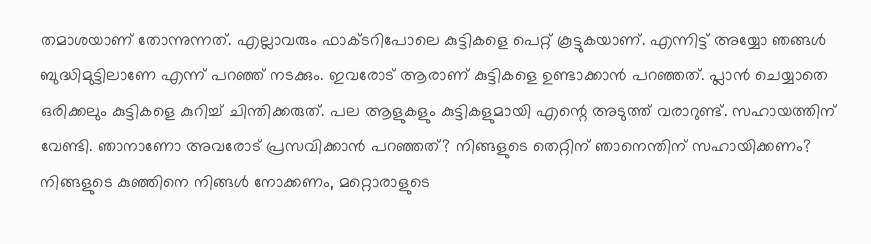തമാശയാണ് തോന്നുന്നത്. എല്ലാവരും ഫാക്ടറിപോലെ കുട്ടികളെ പെറ്റ് കൂട്ടുകയാണ്. എന്നിട്ട് അയ്യോ ഞങ്ങൾ ബുദ്ധിമുട്ടിലാണേ എന്ന് പറഞ്ഞ് നടക്കും. ഇവരോട് ആരാണ് കുട്ടികളെ ഉണ്ടാക്കാൻ പറഞ്ഞത്. പ്ലാൻ ചെയ്യാതെ ഒരിക്കലും കുട്ടികളെ കുറിച്ച് ചിന്തിക്കരുത്. പല ആളുകളും കുട്ടികളുമായി എന്റെ അടുത്ത് വരാറുണ്ട്. സഹായത്തിന് വേണ്ടി. ഞാനാണോ അവരോട് പ്രസവിക്കാൻ പറഞ്ഞത്? നിങ്ങളുടെ തെറ്റിന് ഞാനെന്തിന് സഹായിക്കണം? നിങ്ങളുടെ കുഞ്ഞിനെ നിങ്ങൾ നോക്കണം, മറ്റൊരാളുടെ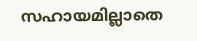സഹായമില്ലാതെ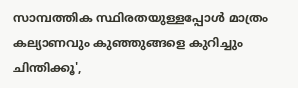സാമ്പത്തിക സ്ഥിരതയുള്ളപ്പോൾ മാത്രം കല്യാണവും കുഞ്ഞുങ്ങളെ കുറിച്ചും ചിന്തിക്കൂ',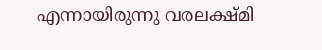എന്നായിരുന്നു വരലക്ഷ്മി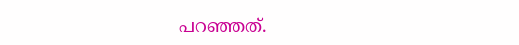പറഞ്ഞത്.